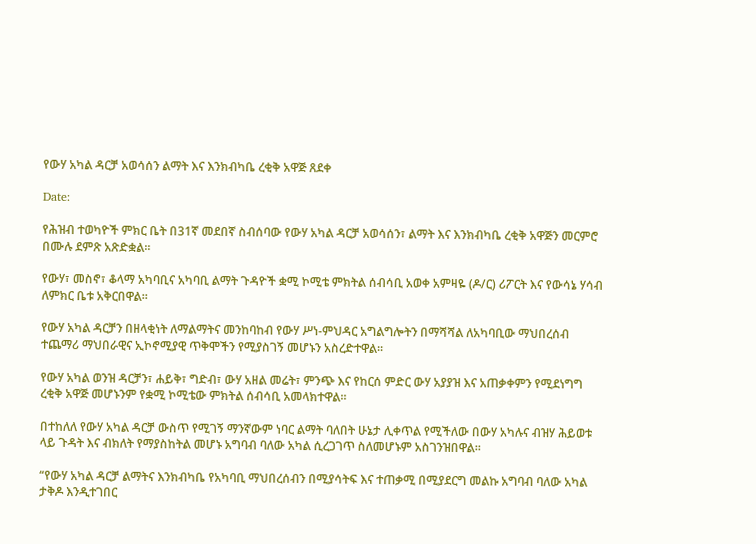የውሃ አካል ዳርቻ አወሳሰን ልማት እና እንክብካቤ ረቂቅ አዋጅ ጸደቀ

Date:

የሕዝብ ተወካዮች ምክር ቤት በ31ኛ መደበኛ ስብሰባው የውሃ አካል ዳርቻ አወሳሰን፣ ልማት እና እንክብካቤ ረቂቅ አዋጅን መርምሮ በሙሉ ደምጽ አጽድቋል፡፡

የውሃ፣ መስኖ፣ ቆላማ አካባቢና አካባቢ ልማት ጉዳዮች ቋሚ ኮሚቴ ምክትል ሰብሳቢ አወቀ አምዛዬ (ዶ/ር) ሪፖርት እና የውሳኔ ሃሳብ ለምክር ቤቱ አቅርበዋል፡፡

የውሃ አካል ዳርቻን በዘላቂነት ለማልማትና መንከባከብ የውሃ ሥነ-ምህዳር አግልግሎትን በማሻሻል ለአካባቢው ማህበረሰብ ተጨማሪ ማህበራዊና ኢኮኖሚያዊ ጥቅሞችን የሚያስገኝ መሆኑን አስረድተዋል፡፡

የውሃ አካል ወንዝ ዳርቻን፣ ሐይቅ፣ ግድብ፣ ውሃ አዘል መሬት፣ ምንጭ እና የከርሰ ምድር ውሃ አያያዝ እና አጠቃቀምን የሚደነግግ ረቂቅ አዋጅ መሆኑንም የቋሚ ኮሚቴው ምክትል ሰብሳቢ አመላክተዋል፡፡

በተከለለ የውሃ አካል ዳርቻ ውስጥ የሚገኝ ማንኛውም ነባር ልማት ባለበት ሁኔታ ሊቀጥል የሚችለው በውሃ አካሉና ብዝሃ ሕይወቱ ላይ ጉዳት እና ብክለት የማያስከትል መሆኑ አግባብ ባለው አካል ሲረጋገጥ ስለመሆኑም አስገንዝበዋል፡፡

“የውሃ አካል ዳርቻ ልማትና እንክብካቤ የአካባቢ ማህበረሰብን በሚያሳትፍ እና ተጠቃሚ በሚያደርግ መልኩ አግባብ ባለው አካል ታቅዶ እንዲተገበር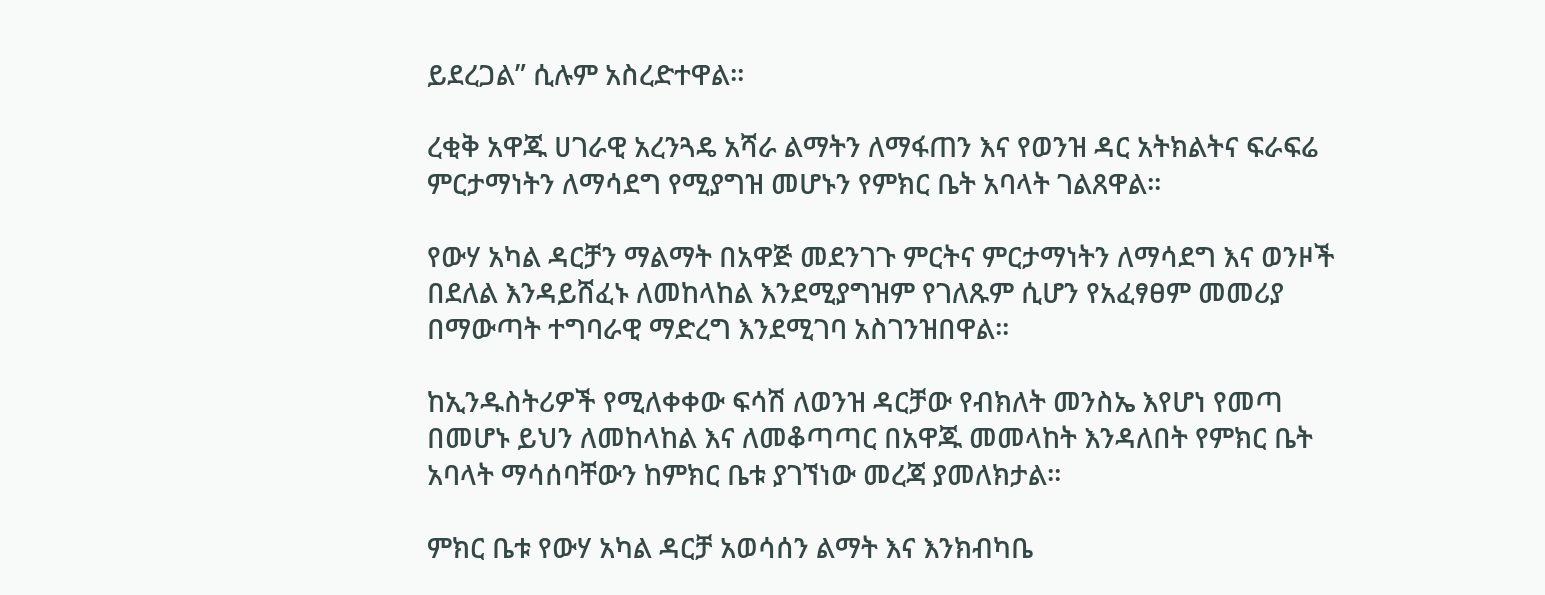ይደረጋል” ሲሉም አስረድተዋል፡፡

ረቂቅ አዋጁ ሀገራዊ አረንጓዴ አሻራ ልማትን ለማፋጠን እና የወንዝ ዳር አትክልትና ፍራፍሬ ምርታማነትን ለማሳደግ የሚያግዝ መሆኑን የምክር ቤት አባላት ገልጸዋል፡፡

የውሃ አካል ዳርቻን ማልማት በአዋጅ መደንገጉ ምርትና ምርታማነትን ለማሳደግ እና ወንዞች በደለል እንዳይሸፈኑ ለመከላከል እንደሚያግዝም የገለጹም ሲሆን የአፈፃፀም መመሪያ በማውጣት ተግባራዊ ማድረግ እንደሚገባ አስገንዝበዋል፡፡

ከኢንዱስትሪዎች የሚለቀቀው ፍሳሽ ለወንዝ ዳርቻው የብክለት መንስኤ እየሆነ የመጣ በመሆኑ ይህን ለመከላከል እና ለመቆጣጣር በአዋጁ መመላከት እንዳለበት የምክር ቤት አባላት ማሳሰባቸውን ከምክር ቤቱ ያገኘነው መረጃ ያመለክታል፡፡

ምክር ቤቱ የውሃ አካል ዳርቻ አወሳሰን ልማት እና እንክብካቤ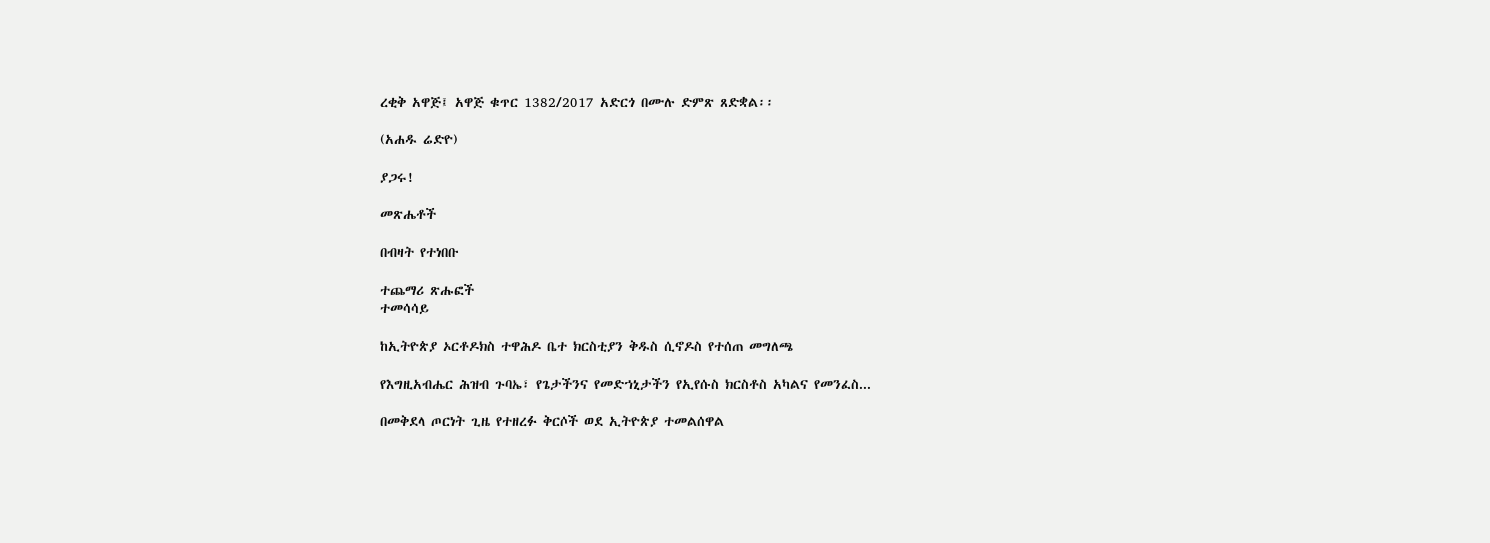ረቂቅ አዋጅ፤ አዋጅ ቁጥር 1382/2017 አድርጎ በሙሉ ድምጽ ጸድቋል፡፡

(አሐዱ ሬድዮ)

ያጋሩ!

መጽሔቶች

በብዛት የተነበቡ

ተጨማሪ ጽሑፎች
ተመሳሳይ

ከኢትዮጵያ ኦርቶዶክስ ተዋሕዶ ቤተ ክርስቲያን ቅዱስ ሲኖዶስ የተሰጠ መግለጫ

የእግዚአብሔር ሕዝብ ጉባኤ፣ የጌታችንና የመድኀኒታችን የኢየሱስ ክርስቶስ አካልና የመንፈስ...

በመቅደላ ጦርነት ጊዜ የተዘረፉ ቅርሶች ወደ ኢትዮጵያ ተመልሰዋል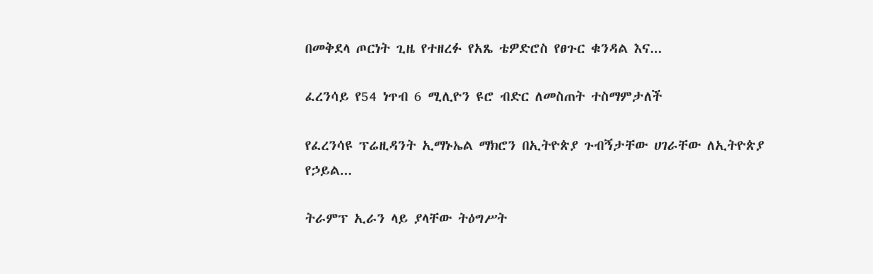በመቅደላ ጦርነት ጊዜ የተዘረፉ የአጼ ቴዎድሮስ የፀጉር ቁንዳል እና...

ፈረንሳይ የ54 ነጥብ 6 ሚሊዮን ዩሮ ብድር ለመስጠት ተስማምታለች

የፈረንሳዩ ፕሬዚዳንት ኢማኑኤል ማክሮን በኢትዮጵያ ጉብኝታቸው ሀገራቸው ለኢትዮጵያ የኃይል...

ትራምፕ ኢራን ላይ ያላቸው ትዕግሥት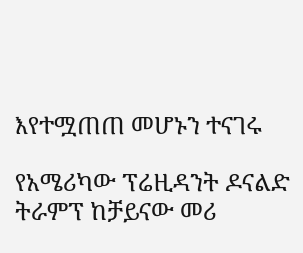እየተሟጠጠ መሆኑን ተናገሩ

የአሜሪካው ፕሬዚዳንት ዶናልድ ትራምፕ ከቻይናው መሪ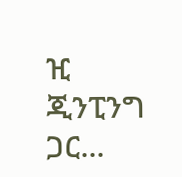ዢ ጂንፒንግ ጋር...